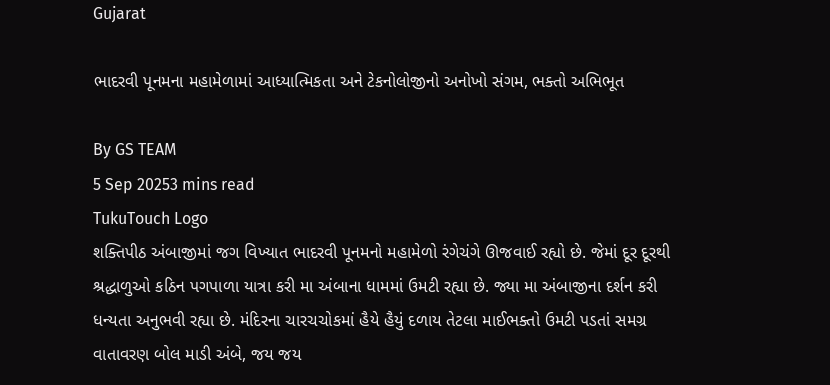Gujarat

ભાદરવી પૂનમના મહામેળામાં આધ્યાત્મિકતા અને ટેકનોલોજીનો અનોખો સંગમ, ભક્તો અભિભૂત

By GS TEAM
5 Sep 20253 mins read
TukuTouch Logo
શક્તિપીઠ અંબાજીમાં જગ વિખ્યાત ભાદરવી પૂનમનો મહામેળો રંગેચંગે ઊજવાઈ રહ્યો છે. જેમાં દૂર દૂરથી શ્રદ્ધાળુઓ કઠિન પગપાળા યાત્રા કરી મા અંબાના ધામમાં ઉમટી રહ્યા છે. જ્યા મા અંબાજીના દર્શન કરી ધન્યતા અનુભવી રહ્યા છે. મંદિરના ચારચચોકમાં હૈયે હૈયું દળાય તેટલા માઈભક્તો ઉમટી પડતાં સમગ્ર વાતાવરણ બોલ માડી અંબે, જય જય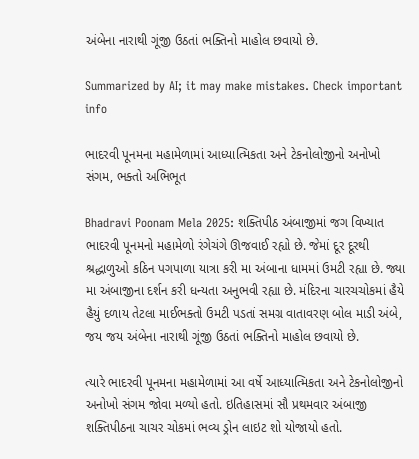અંબેના નારાથી ગૂંજી ઉઠતાં ભક્તિનો માહોલ છવાયો છે.

Summarized by AI; it may make mistakes. Check important info

ભાદરવી પૂનમના મહામેળામાં આધ્યાત્મિકતા અને ટેકનોલોજીનો અનોખો સંગમ, ભક્તો અભિભૂત

Bhadravi Poonam Mela 2025: શક્તિપીઠ અંબાજીમાં જગ વિખ્યાત ભાદરવી પૂનમનો મહામેળો રંગેચંગે ઊજવાઈ રહ્યો છે. જેમાં દૂર દૂરથી શ્રદ્ધાળુઓ કઠિન પગપાળા યાત્રા કરી મા અંબાના ધામમાં ઉમટી રહ્યા છે. જ્યા મા અંબાજીના દર્શન કરી ધન્યતા અનુભવી રહ્યા છે. મંદિરના ચારચચોકમાં હૈયે હૈયું દળાય તેટલા માઈભક્તો ઉમટી પડતાં સમગ્ર વાતાવરણ બોલ માડી અંબે, જય જય અંબેના નારાથી ગૂંજી ઉઠતાં ભક્તિનો માહોલ છવાયો છે.

ત્યારે ભાદરવી પૂનમના મહામેળામાં આ વર્ષે આધ્યાત્મિકતા અને ટેકનોલોજીનો અનોખો સંગમ જોવા મળ્યો હતો. ઇતિહાસમાં સૌ પ્રથમવાર અંબાજી શક્તિપીઠના ચાચર ચોકમાં ભવ્ય ડ્રોન લાઇટ શો યોજાયો હતો.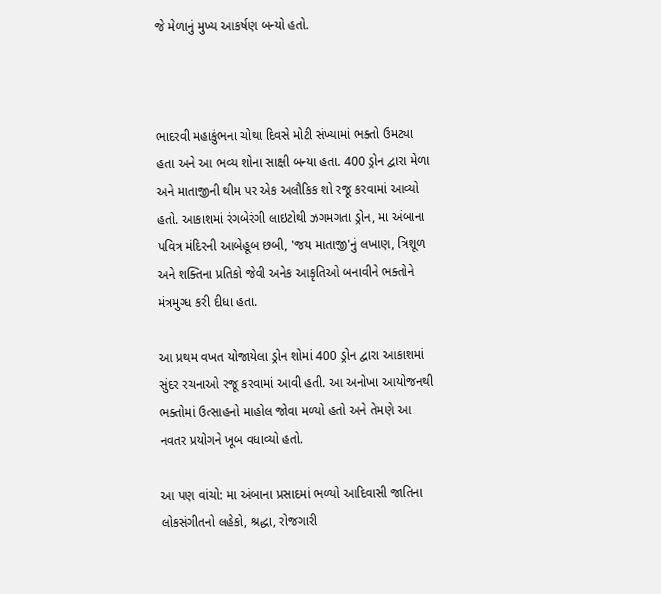જે મેળાનું મુખ્ય આકર્ષણ બન્યો હતો.



ભાદરવી મહાકુંભના ચોથા દિવસે મોટી સંખ્યામાં ભક્તો ઉમટ્યા હતા અને આ ભવ્ય શોના સાક્ષી બન્યા હતા. 400 ડ્રોન દ્વારા મેળા અને માતાજીની થીમ પર એક અલૌકિક શો રજૂ કરવામાં આવ્યો હતો. આકાશમાં રંગબેરંગી લાઇટોથી ઝગમગતા ડ્રોન, મા અંબાના પવિત્ર મંદિરની આબેહૂબ છબી, 'જય માતાજી'નું લખાણ, ત્રિશૂળ અને શક્તિના પ્રતિકો જેવી અનેક આકૃતિઓ બનાવીને ભક્તોને મંત્રમુગ્ધ કરી દીધા હતા.

આ પ્રથમ વખત યોજાયેલા ડ્રોન શોમાં 400 ડ્રોન દ્વારા આકાશમાં સુંદર રચનાઓ રજૂ કરવામાં આવી હતી. આ અનોખા આયોજનથી ભક્તોમાં ઉત્સાહનો માહોલ જોવા મળ્યો હતો અને તેમણે આ નવતર પ્રયોગને ખૂબ વધાવ્યો હતો.

આ પણ વાંચો: મા અંબાના પ્રસાદમાં ભળ્યો આદિવાસી જાતિના લોકસંગીતનો લહેકો, શ્રદ્ધા, રોજગારી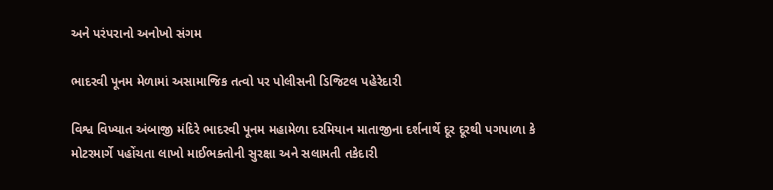અને પરંપરાનો અનોખો સંગમ

ભાદરવી પૂનમ મેળામાં અસામાજિક તત્વો પર પોલીસની ડિજિટલ પહેરેદારી

વિશ્વ વિખ્યાત અંબાજી મંદિરે ભાદરવી પૂનમ મહામેળા દરમિયાન માતાજીના દર્શનાર્થે દૂર દૂરથી પગપાળા કે મોટરમાર્ગે પહોંચતા લાખો માઈભક્તોની સુરક્ષા અને સલામતી તકેદારી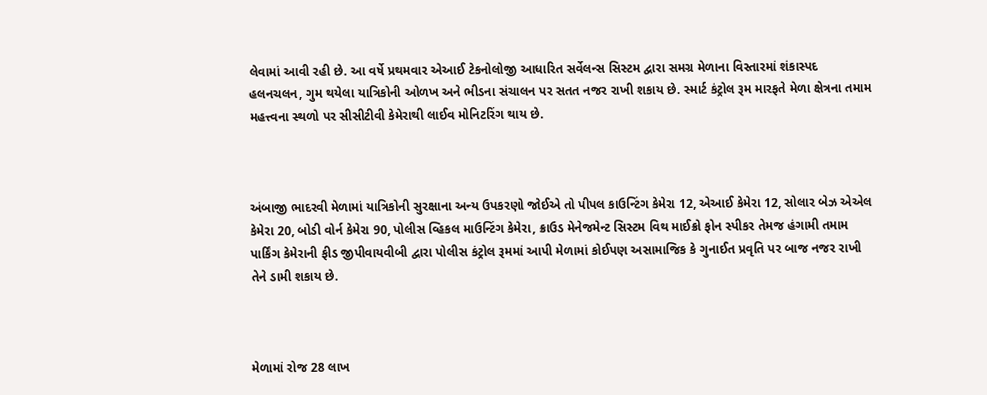લેવામાં આવી રહી છે. આ વર્ષે પ્રથમવાર એઆઈ ટેકનોલોજી આધારિત સર્વેલન્સ સિસ્ટમ દ્વારા સમગ્ર મેળાના વિસ્તારમાં શંકાસ્પદ હલનચલન, ગુમ થયેલા યાત્રિકોની ઓળખ અને ભીડના સંચાલન પર સતત નજર રાખી શકાય છે. સ્માર્ટ કંટ્રોલ રૂમ મારફતે મેળા ક્ષેત્રના તમામ મહત્ત્વના સ્થળો પર સીસીટીવી કેમેરાથી લાઈવ મોનિટરિંગ થાય છે.



અંબાજી ભાદરવી મેળામાં યાત્રિકોની સુરક્ષાના અન્ય ઉપકરણો જોઈએ તો પીપલ કાઉન્ટિંગ કેમેરા 12, એઆઈ કેમેરા 12, સોલાર બેઝ એએલ કેમેરા 20, બોડી વોર્ન કેમેરા 90, પોલીસ વ્હિકલ માઉન્ટિંગ કેમેરા, ક્રાઉડ મેનેજમેન્ટ સિસ્ટમ વિથ માઈક્રો ફોન સ્પીકર તેમજ હંગામી તમામ પાર્કિંગ કેમેરાની ફીડ જીપીવાયવીબી દ્વારા પોલીસ કંટ્રોલ રૂમમાં આપી મેળામાં કોઈપણ અસામાજિક કે ગુનાઈત પ્રવૃતિ પર બાજ નજર રાખી તેને ડામી શકાય છે.



મેળામાં રોજ 28 લાખ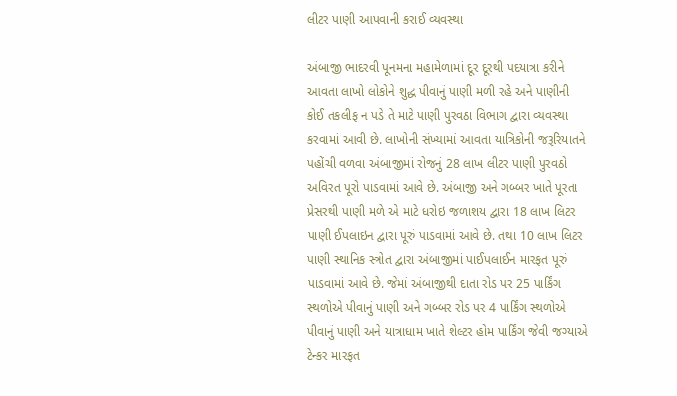લીટર પાણી આપવાની કરાઈ વ્યવસ્થા

અંબાજી ભાદરવી પૂનમના મહામેળામાં દૂર દૂરથી પદયાત્રા કરીને આવતા લાખો લોકોને શુદ્ધ પીવાનું પાણી મળી રહે અને પાણીની કોઈ તકલીફ ન પડે તે માટે પાણી પુરવઠા વિભાગ દ્વારા વ્યવસ્થા કરવામાં આવી છે. લાખોની સંખ્યામાં આવતા યાત્રિકોની જરૂરિયાતને પહોંચી વળવા અંબાજીમાં રોજનું 28 લાખ લીટર પાણી પુરવઠો અવિરત પૂરો પાડવામાં આવે છે. અંબાજી અને ગબ્બર ખાતે પૂરતા પ્રેસરથી પાણી મળે એ માટે ધરોઇ જળાશય દ્વારા 18 લાખ લિટર પાણી ઈપલાઇન દ્વારા પૂરું પાડવામાં આવે છે. તથા 10 લાખ લિટર પાણી સ્થાનિક સ્ત્રોત દ્વારા અંબાજીમાં પાઈપલાઈન મારફત પૂરું પાડવામાં આવે છે. જેમાં અંબાજીથી દાતા રોડ પર 25 પાર્કિંગ સ્થળોએ પીવાનું પાણી અને ગબ્બર રોડ પર 4 પાર્કિંગ સ્થળોએ પીવાનું પાણી અને યાત્રાધામ ખાતે શેલ્ટર હોમ પાર્કિંગ જેવી જગ્યાએ ટેન્કર મારફત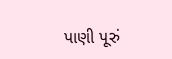પાણી પૂરું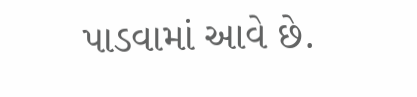પાડવામાં આવે છે.